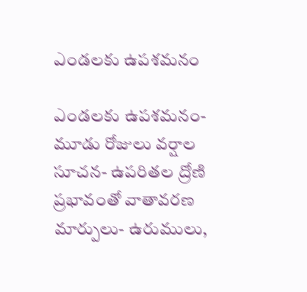ఎండలకు ఉపశమనం

ఎండలకు ఉపశమనం- మూడు రోజులు వర్షాల సూచన- ఉపరితల ద్రోణి ప్రభావంతో వాతావరణ మార్పులు- ఉరుములు,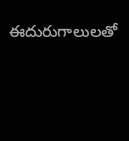ఈదురుగాలులతో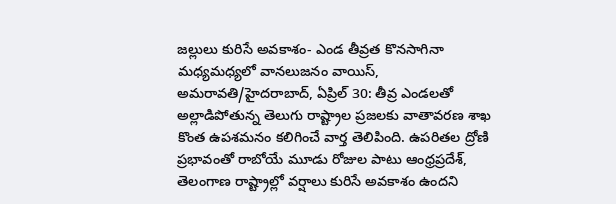జల్లులు కురిసే అవకాశం- ఎండ తీవ్రత కొనసాగినా మధ్యమధ్యలో వానలుజనం వాయిస్, అమరావతి/హైదరాబాద్, ఏప్రిల్ 30: తీవ్ర ఎండలతో అల్లాడిపోతున్న తెలుగు రాష్ట్రాల ప్రజలకు వాతావరణ శాఖ కొంత ఉపశమనం కలిగించే వార్త తెలిపింది. ఉపరితల ద్రోణి ప్రభావంతో రాబోయే మూడు రోజుల పాటు ఆంధ్రప్రదేశ్, తెలంగాణ రాష్ట్రాల్లో వర్షాలు కురిసే అవకాశం ఉందని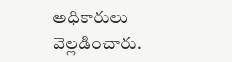అధికారులు వెల్లడించారు.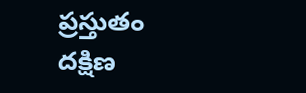ప్రస్తుతం దక్షిణ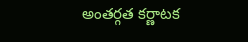అంతర్గత కర్ణాటక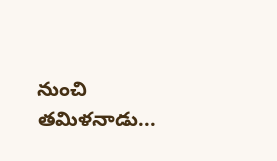నుంచి తమిళనాడు...